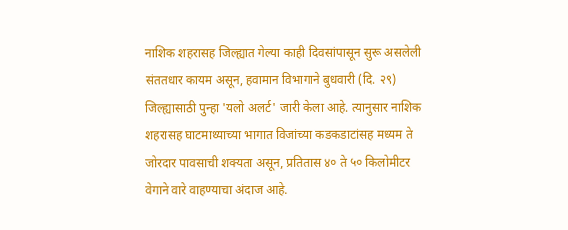नाशिक शहरासह जिल्ह्यात गेल्या काही दिवसांपासून सुरू असलेली संततधार कायम असून, हवामान विभागाने बुधवारी (दि. २९) जिल्ह्यासाठी पुन्हा 'यलो अलर्ट' जारी केला आहे. त्यानुसार नाशिक शहरासह घाटमाथ्याच्या भागात विजांच्या कडकडाटांसह मध्यम ते जोरदार पावसाची शक्यता असून, प्रतितास ४० ते ५० किलोमीटर वेगाने वारे वाहण्याचा अंदाज आहे.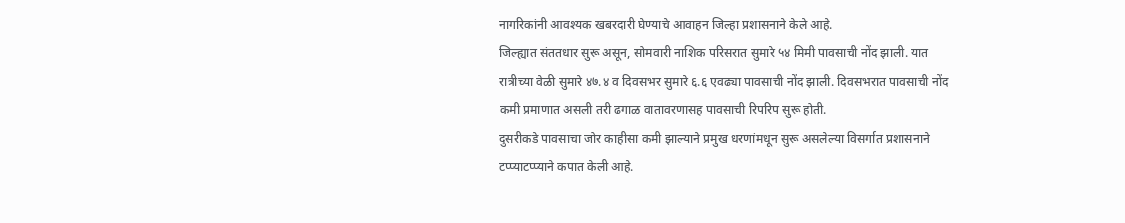नागरिकांनी आवश्यक खबरदारी घेण्याचे आवाहन जिल्हा प्रशासनाने केले आहे.
जिल्ह्यात संततधार सुरू असून, सोमवारी नाशिक परिसरात सुमारे ५४ मिमी पावसाची नोंद झाली. यात रात्रीच्या वेळी सुमारे ४७.४ व दिवसभर सुमारे ६.६ एवढ्या पावसाची नोंद झाली. दिवसभरात पावसाची नोंद कमी प्रमाणात असली तरी ढगाळ वातावरणासह पावसाची रिपरिप सुरू होती.
दुसरीकडे पावसाचा जोर काहीसा कमी झाल्याने प्रमुख धरणांमधून सुरू असलेल्या विसर्गात प्रशासनाने टप्प्याटप्प्याने कपात केली आहे.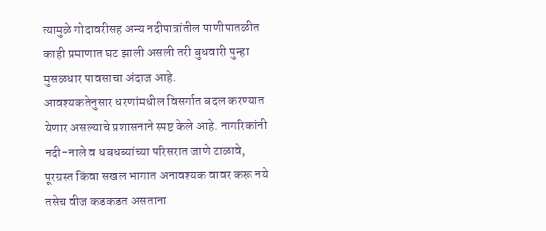त्यामुळे गोदावरीसह अन्य नदीपात्रांतील पाणीपातळीत काही प्रमाणात घट झाली असली तरी बुधवारी पुन्हा मुसळधार पावसाचा अंदाज आहे.
आवश्यकतेनुसार धरणांमधील विसर्गात बदल करण्यात येणार असल्याचे प्रशासनाने स्पष्ट केले आहे. नागरिकांनी नदी-नाले व धबधब्यांच्या परिसरात जाणे टाळावे, पूरग्रस्त किंवा सखल भागात अनावश्यक वावर करू नये तसेच वीज कडकडत असताना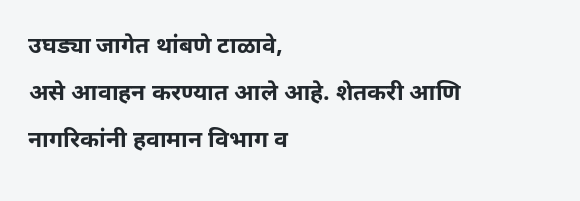उघड्या जागेत थांबणे टाळावे,
असे आवाहन करण्यात आले आहे. शेतकरी आणि नागरिकांनी हवामान विभाग व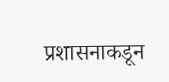प्रशासनाकडून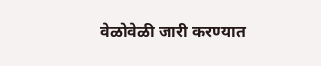वेळोवेळी जारी करण्यात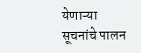येणाऱ्या सूचनांचे पालन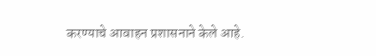करण्याचे आवाहन प्रशासनाने केले आहे.